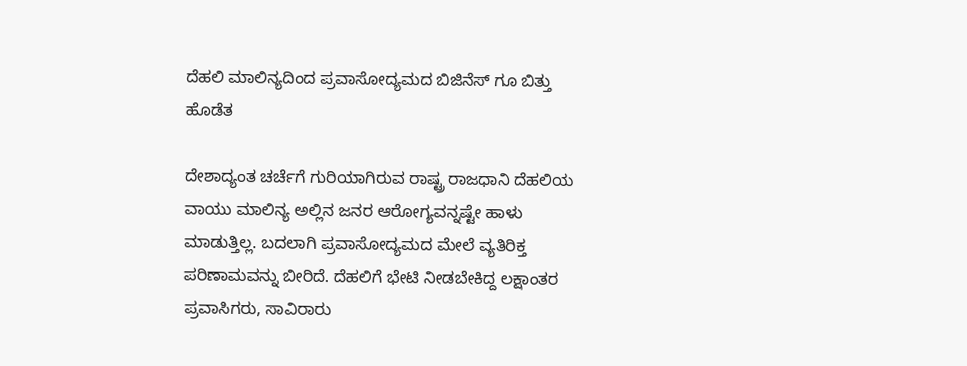ದೆಹಲಿ ಮಾಲಿನ್ಯದಿಂದ ಪ್ರವಾಸೋದ್ಯಮದ ಬಿಜಿನೆಸ್ ಗೂ ಬಿತ್ತು ಹೊಡೆತ

ದೇಶಾದ್ಯಂತ ಚರ್ಚೆಗೆ ಗುರಿಯಾಗಿರುವ ರಾಷ್ಟ್ರ ರಾಜಧಾನಿ ದೆಹಲಿಯ ವಾಯು ಮಾಲಿನ್ಯ ಅಲ್ಲಿನ ಜನರ ಆರೋಗ್ಯವನ್ನಷ್ಟೇ ಹಾಳು ಮಾಡುತ್ತಿಲ್ಲ. ಬದಲಾಗಿ ಪ್ರವಾಸೋದ್ಯಮದ ಮೇಲೆ ವ್ಯತಿರಿಕ್ತ ಪರಿಣಾಮವನ್ನು ಬೀರಿದೆ. ದೆಹಲಿಗೆ ಭೇಟಿ ನೀಡಬೇಕಿದ್ದ ಲಕ್ಷಾಂತರ ಪ್ರವಾಸಿಗರು, ಸಾವಿರಾರು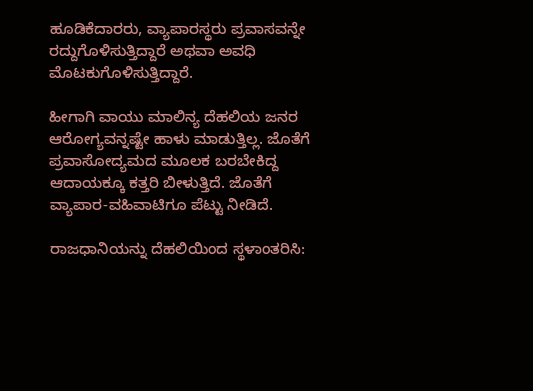ಹೂಡಿಕೆದಾರರು, ವ್ಯಾಪಾರಸ್ಥರು ಪ್ರವಾಸವನ್ನೇ ರದ್ದುಗೊಳಿಸುತ್ತಿದ್ದಾರೆ ಅಥವಾ ಅವಧಿ ಮೊಟಕುಗೊಳಿಸುತ್ತಿದ್ದಾರೆ.

ಹೀಗಾಗಿ ವಾಯು ಮಾಲಿನ್ಯ ದೆಹಲಿಯ ಜನರ ಆರೋಗ್ಯವನ್ನಷ್ಟೇ ಹಾಳು ಮಾಡುತ್ತಿಲ್ಲ. ಜೊತೆಗೆ ಪ್ರವಾಸೋದ್ಯಮದ ಮೂಲಕ ಬರಬೇಕಿದ್ದ ಆದಾಯಕ್ಕೂ ಕತ್ತರಿ ಬೀಳುತ್ತಿದೆ. ಜೊತೆಗೆ ವ್ಯಾಪಾರ-ವಹಿವಾಟಿಗೂ ಪೆಟ್ಟು ನೀಡಿದೆ.

ರಾಜಧಾನಿಯನ್ನು ದೆಹಲಿಯಿಂದ ಸ್ಥಳಾಂತರಿಸಿ: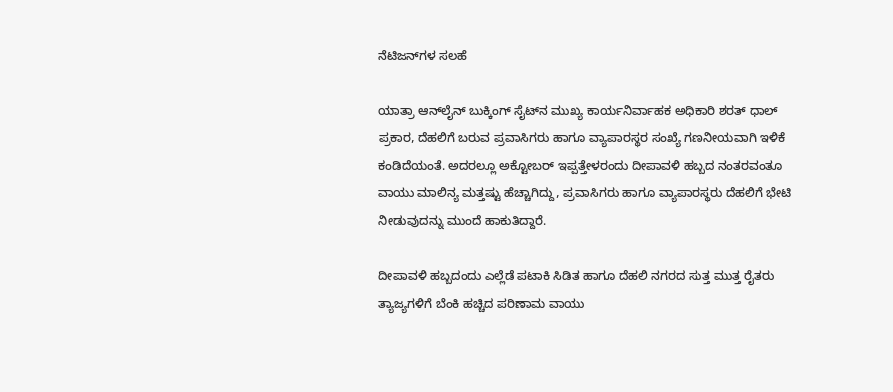ನೆಟಿಜನ್‌ಗಳ ಸಲಹೆ

ಯಾತ್ರಾ ಆನ್‌ಲೈನ್‌ ಬುಕ್ಕಿಂಗ್ ಸೈಟ್‌ನ ಮುಖ್ಯ ಕಾರ್ಯನಿರ್ವಾಹಕ ಅಧಿಕಾರಿ ಶರತ್ ಧಾಲ್ ಪ್ರಕಾರ, ದೆಹಲಿಗೆ ಬರುವ ಪ್ರವಾಸಿಗರು ಹಾಗೂ ವ್ಯಾಪಾರಸ್ಥರ ಸಂಖ್ಯೆ ಗಣನೀಯವಾಗಿ ಇಳಿಕೆ ಕಂಡಿದೆಯಂತೆ. ಅದರಲ್ಲೂ ಅಕ್ಟೋಬರ್‌ ಇಪ್ಪತ್ತೇಳರಂದು ದೀಪಾವಳಿ ಹಬ್ಬದ ನಂತರವಂತೂ ವಾಯು ಮಾಲಿನ್ಯ ಮತ್ತಷ್ಟು ಹೆಚ್ಚಾಗಿದ್ದು, ಪ್ರವಾಸಿಗರು ಹಾಗೂ ವ್ಯಾಪಾರಸ್ಥರು ದೆಹಲಿಗೆ ಭೇಟಿ ನೀಡುವುದನ್ನು ಮುಂದೆ ಹಾಕುತಿದ್ದಾರೆ.

ದೀಪಾವಳಿ ಹಬ್ಬದಂದು ಎಲ್ಲೆಡೆ ಪಟಾಕಿ ಸಿಡಿತ ಹಾಗೂ ದೆಹಲಿ ನಗರದ ಸುತ್ತ ಮುತ್ತ ರೈತರು ತ್ಯಾಜ್ಯಗಳಿಗೆ ಬೆಂಕಿ ಹಚ್ಚಿದ ಪರಿಣಾಮ ವಾಯು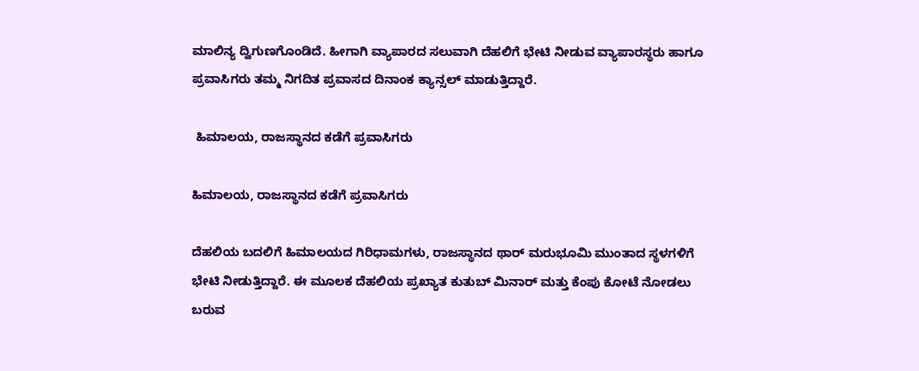ಮಾಲಿನ್ಯ ದ್ವಿಗುಣಗೊಂಡಿದೆ. ಹೀಗಾಗಿ ವ್ಯಾಪಾರದ ಸಲುವಾಗಿ ದೆಹಲಿಗೆ ಭೇಟಿ ನೀಡುವ ವ್ಯಾಪಾರಸ್ಥರು ಹಾಗೂ ಪ್ರವಾಸಿಗರು ತಮ್ಮ ನಿಗದಿತ ಪ್ರವಾಸದ ದಿನಾಂಕ ಕ್ಯಾನ್ಸಲ್ ಮಾಡುತ್ತಿದ್ದಾರೆ.

 ಹಿಮಾಲಯ, ರಾಜಸ್ಥಾನದ ಕಡೆಗೆ ಪ್ರವಾಸಿಗರು

ಹಿಮಾಲಯ, ರಾಜಸ್ಥಾನದ ಕಡೆಗೆ ಪ್ರವಾಸಿಗರು

ದೆಹಲಿಯ ಬದಲಿಗೆ ಹಿಮಾಲಯದ ಗಿರಿಧಾಮಗಳು, ರಾಜಸ್ಥಾನದ ಥಾರ್ ಮರುಭೂಮಿ ಮುಂತಾದ ಸ್ಥಳಗಳಿಗೆ ಭೇಟಿ ನೀಡುತ್ತಿದ್ದಾರೆ. ಈ ಮೂಲಕ ದೆಹಲಿಯ ಪ್ರಖ್ಯಾತ ಕುತುಬ್ ಮಿನಾರ್ ಮತ್ತು ಕೆಂಪು ಕೋಟೆ ನೋಡಲು ಬರುವ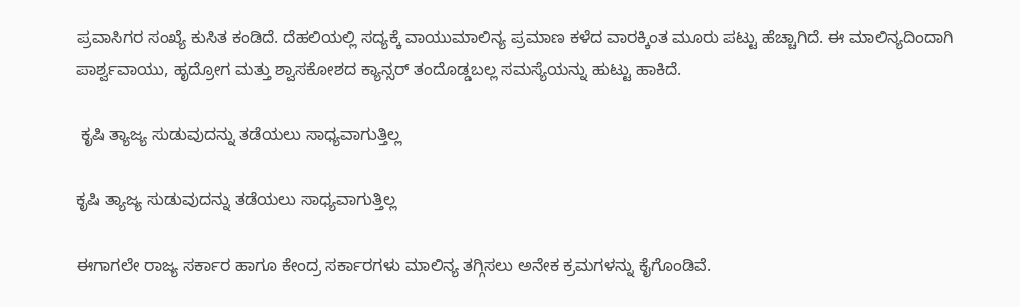ಪ್ರವಾಸಿಗರ ಸಂಖ್ಯೆ ಕುಸಿತ ಕಂಡಿದೆ. ದೆಹಲಿಯಲ್ಲಿ ಸದ್ಯಕ್ಕೆ ವಾಯುಮಾಲಿನ್ಯ ಪ್ರಮಾಣ ಕಳೆದ ವಾರಕ್ಕಿಂತ ಮೂರು ಪಟ್ಟು ಹೆಚ್ಚಾಗಿದೆ. ಈ ಮಾಲಿನ್ಯದಿಂದಾಗಿ ಪಾರ್ಶ್ವವಾಯು, ಹೃದ್ರೋಗ ಮತ್ತು ಶ್ವಾಸಕೋಶದ ಕ್ಯಾನ್ಸರ್‌ ತಂದೊಡ್ಡಬಲ್ಲ ಸಮಸ್ಯೆಯನ್ನು ಹುಟ್ಟು ಹಾಕಿದೆ.

 ಕೃಷಿ ತ್ಯಾಜ್ಯ ಸುಡುವುದನ್ನು ತಡೆಯಲು ಸಾಧ್ಯವಾಗುತ್ತಿಲ್ಲ

ಕೃಷಿ ತ್ಯಾಜ್ಯ ಸುಡುವುದನ್ನು ತಡೆಯಲು ಸಾಧ್ಯವಾಗುತ್ತಿಲ್ಲ

ಈಗಾಗಲೇ ರಾಜ್ಯ ಸರ್ಕಾರ ಹಾಗೂ ಕೇಂದ್ರ ಸರ್ಕಾರಗಳು ಮಾಲಿನ್ಯ ತಗ್ಗಿಸಲು ಅನೇಕ ಕ್ರಮಗಳನ್ನು ಕೈಗೊಂಡಿವೆ.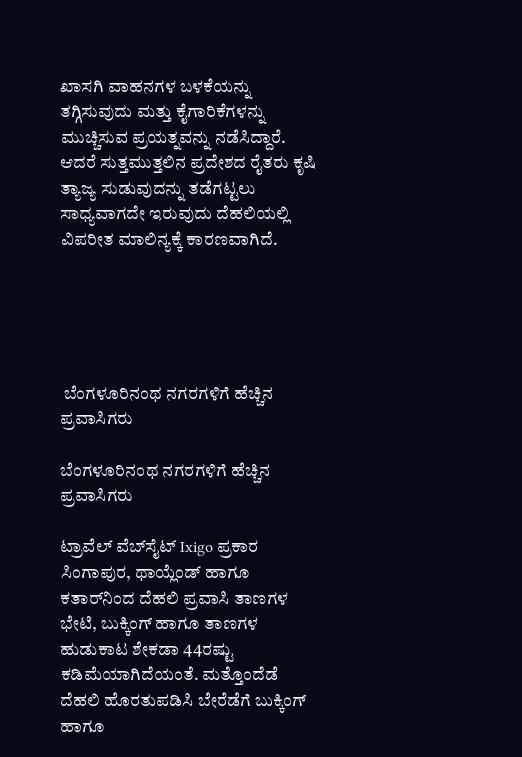ಖಾಸಗಿ ವಾಹನಗಳ ಬಳಕೆಯನ್ನು ತಗ್ಗಿಸುವುದು ಮತ್ತು ಕೈಗಾರಿಕೆಗಳನ್ನು ಮುಚ್ಚಿಸುವ ಪ್ರಯತ್ನವನ್ನು ನಡೆಸಿದ್ದಾರೆ. ಆದರೆ ಸುತ್ತಮುತ್ತಲಿನ ಪ್ರದೇಶದ ರೈತರು ಕೃಷಿ ತ್ಯಾಜ್ಯ ಸುಡುವುದನ್ನು ತಡೆಗಟ್ಟಲು ಸಾಧ್ಯವಾಗದೇ ಇರುವುದು ದೆಹಲಿಯಲ್ಲಿ ವಿಪರೀತ ಮಾಲಿನ್ಯಕ್ಕೆ ಕಾರಣವಾಗಿದೆ.





 ಬೆಂಗಳೂರಿನಂಥ ನಗರಗಳಿಗೆ ಹೆಚ್ಚಿನ ಪ್ರವಾಸಿಗರು

ಬೆಂಗಳೂರಿನಂಥ ನಗರಗಳಿಗೆ ಹೆಚ್ಚಿನ ಪ್ರವಾಸಿಗರು

ಟ್ರಾವೆಲ್ ವೆಬ್‌ಸೈಟ್‌ Ixigo ಪ್ರಕಾರ ಸಿಂಗಾಪುರ, ಥಾಯ್ಲೆಂಡ್ ಹಾಗೂ ಕತಾರ್‌ನಿಂದ ದೆಹಲಿ ಪ್ರವಾಸಿ ತಾಣಗಳ ಭೇಟಿ, ಬುಕ್ಕಿಂಗ್ ಹಾಗೂ ತಾಣಗಳ ಹುಡುಕಾಟ ಶೇಕಡಾ 44ರಷ್ಟು ಕಡಿಮೆಯಾಗಿದೆಯಂತೆ. ಮತ್ತೊಂದೆಡೆ ದೆಹಲಿ ಹೊರತುಪಡಿಸಿ ಬೇರೆಡೆಗೆ ಬುಕ್ಕಿಂಗ್ ಹಾಗೂ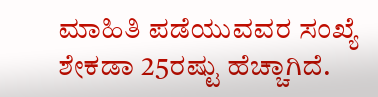ಮಾಹಿತಿ ಪಡೆಯುವವರ ಸಂಖ್ಯೆ ಶೇಕಡಾ 25ರಷ್ಟು ಹೆಚ್ಚಾಗಿದೆ.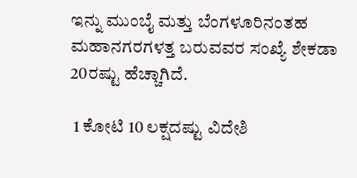ಇನ್ನು ಮುಂಬೈ ಮತ್ತು ಬೆಂಗಳೂರಿನಂತಹ ಮಹಾನಗರಗಳತ್ತ ಬರುವವರ ಸಂಖ್ಯೆ ಶೇಕಡಾ 20ರಷ್ಟು ಹೆಚ್ಚಾಗಿದೆ.

 1 ಕೋಟಿ 10 ಲಕ್ಷದಷ್ಟು ವಿದೇಶಿ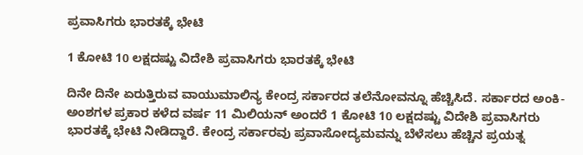ಪ್ರವಾಸಿಗರು ಭಾರತಕ್ಕೆ ಭೇಟಿ

1 ಕೋಟಿ 10 ಲಕ್ಷದಷ್ಟು ವಿದೇಶಿ ಪ್ರವಾಸಿಗರು ಭಾರತಕ್ಕೆ ಭೇಟಿ

ದಿನೇ ದಿನೇ ಏರುತ್ತಿರುವ ವಾಯುಮಾಲಿನ್ಯ ಕೇಂದ್ರ ಸರ್ಕಾರದ ತಲೆನೋವನ್ನೂ ಹೆಚ್ಚಿಸಿದೆ. ಸರ್ಕಾರದ ಅಂಕಿ-ಅಂಶಗಳ ಪ್ರಕಾರ ಕಳೆದ ವರ್ಷ 11 ಮಿಲಿಯನ್‌ ಅಂದರೆ 1 ಕೋಟಿ 10 ಲಕ್ಷದಷ್ಟು ವಿದೇಶಿ ಪ್ರವಾಸಿಗರು ಭಾರತಕ್ಕೆ ಭೇಟಿ ನೀಡಿದ್ದಾರೆ. ಕೇಂದ್ರ ಸರ್ಕಾರವು ಪ್ರವಾಸೋದ್ಯಮವನ್ನು ಬೆಳೆಸಲು ಹೆಚ್ಚಿನ ಪ್ರಯತ್ನ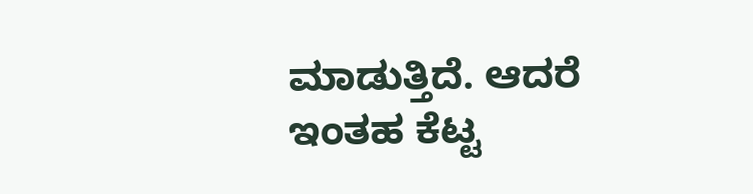ಮಾಡುತ್ತಿದೆ. ಆದರೆ ಇಂತಹ ಕೆಟ್ಟ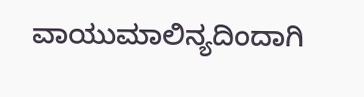ವಾಯುಮಾಲಿನ್ಯದಿಂದಾಗಿ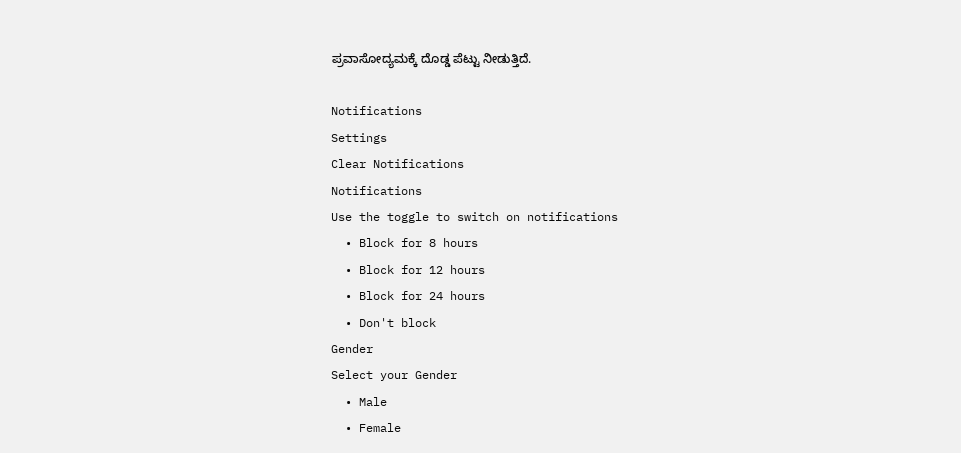ಪ್ರವಾಸೋದ್ಯಮಕ್ಕೆ ದೊಡ್ಡ ಪೆಟ್ಟು ನೀಡುತ್ತಿದೆ.

Notifications
Settings
Clear Notifications
Notifications
Use the toggle to switch on notifications
  • Block for 8 hours
  • Block for 12 hours
  • Block for 24 hours
  • Don't block
Gender
Select your Gender
  • Male
  • Female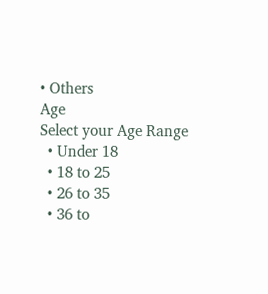• Others
Age
Select your Age Range
  • Under 18
  • 18 to 25
  • 26 to 35
  • 36 to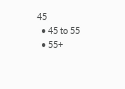45
  • 45 to 55
  • 55+